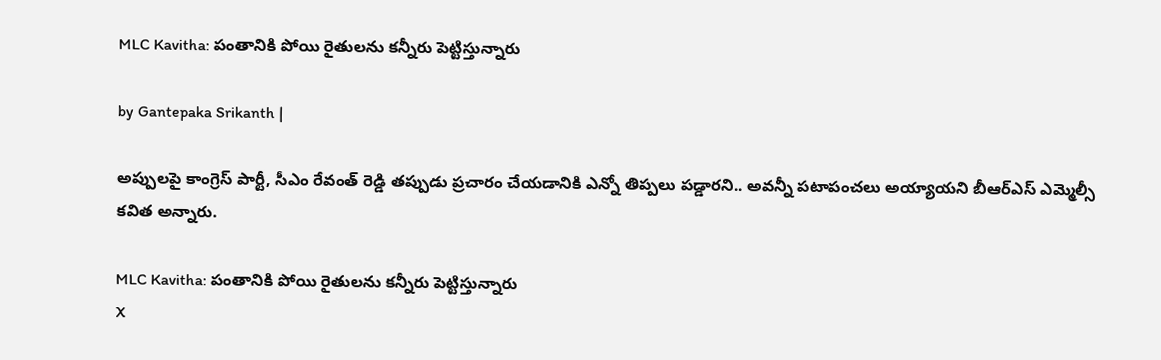MLC Kavitha: పంతానికి పోయి రైతులను కన్నీరు పెట్టిస్తున్నారు

by Gantepaka Srikanth |

అప్పులపై కాంగ్రెస్ పార్టీ, సీఎం రేవంత్ రెడ్డి తప్పుడు ప్రచారం చేయడానికి ఎన్నో తిప్పలు పడ్డారని.. అవన్నీ పటాపంచలు అయ్యాయని బీఆర్ఎస్ ఎమ్మెల్సీ కవిత అన్నారు.

MLC Kavitha: పంతానికి పోయి రైతులను కన్నీరు పెట్టిస్తున్నారు
X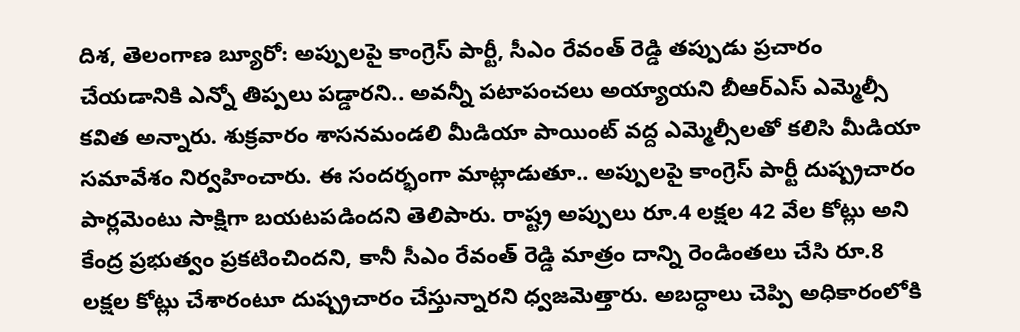దిశ, తెలంగాణ బ్యూరో: అప్పులపై కాంగ్రెస్ పార్టీ, సీఎం రేవంత్ రెడ్డి తప్పుడు ప్రచారం చేయడానికి ఎన్నో తిప్పలు పడ్డారని.. అవన్నీ పటాపంచలు అయ్యాయని బీఆర్ఎస్ ఎమ్మెల్సీ కవిత అన్నారు. శుక్రవారం శాసనమండలి మీడియా పాయింట్ వద్ద ఎమ్మెల్సీలతో కలిసి మీడియా సమావేశం నిర్వహించారు. ఈ సందర్భంగా మాట్లాడుతూ.. అప్పులపై కాంగ్రెస్ పార్టీ దుష్ప్రచారం పార్లమెంటు సాక్షిగా బయటపడిందని తెలిపారు. రాష్ట్ర అప్పులు రూ.4 లక్షల 42 వేల కోట్లు అని కేంద్ర ప్రభుత్వం ప్రకటించిందని, కానీ సీఎం రేవంత్ రెడ్డి మాత్రం దాన్ని రెండింతలు చేసి రూ.8 లక్షల కోట్లు చేశారంటూ దుష్ప్రచారం చేస్తున్నారని ధ్వజమెత్తారు. అబద్ధాలు చెప్పి అధికారంలోకి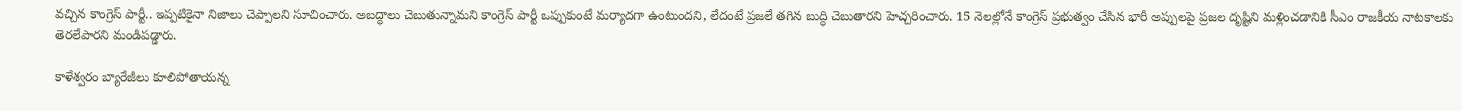వచ్చిన కాంగ్రెస్ పార్టీ.. ఇప్పటికైనా నిజాలు చెప్పాలని సూచించారు. అబద్ధాలు చెబుతున్నామని కాంగ్రెస్ పార్టీ ఒప్పుకుంటే మర్యాదగా ఉంటుందని, లేదంటే ప్రజలే తగిన బుద్ధి చెబుతారని హెచ్చరించారు. 15 నెలల్లోనే కాంగ్రెస్ ప్రభుత్వం చేసిన భారీ అప్పులపై ప్రజల దృష్టిని మళ్లించడానికి సీఎం రాజకీయ నాటకాలకు తెరలేపారని మండిపడ్డారు.

కాళేశ్వరం బ్యారేజీలు కూలిపోతాయన్న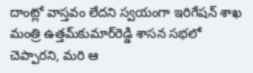దాంట్లో వాస్తవం లేదని స్వయంగా ఇరిగేషన్ శాఖ మంత్రి ఉత్తమ్‌కుమార్‌రెడ్డి శాసన సభలో చెప్పారని, మరి ఆ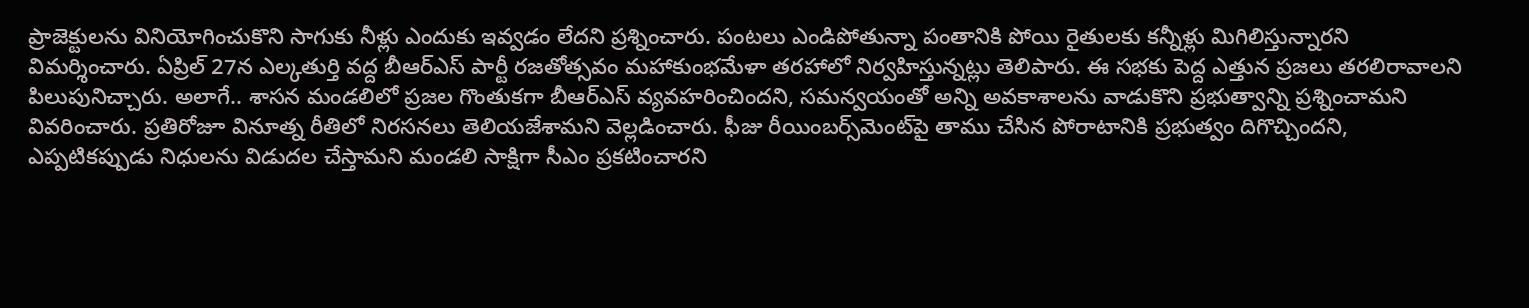ప్రాజెక్టులను వినియోగించుకొని సాగుకు నీళ్లు ఎందుకు ఇవ్వడం లేదని ప్రశ్నించారు. పంటలు ఎండిపోతున్నా పంతానికి పోయి రైతులకు కన్నీళ్లు మిగిలిస్తున్నారని విమర్శించారు. ఏప్రిల్ 27న ఎల్కతుర్తి వద్ద బీఆర్ఎస్ పార్టీ రజతోత్సవం మహాకుంభమేళా తరహాలో నిర్వహిస్తున్నట్లు తెలిపారు. ఈ సభకు పెద్ద ఎత్తున ప్రజలు తరలిరావాలని పిలుపునిచ్చారు. అలాగే.. శాసన మండలిలో ప్రజల గొంతుకగా బీఆర్ఎస్ వ్యవహరించిందని, సమన్వయంతో అన్ని అవకాశాలను వాడుకొని ప్రభుత్వాన్ని ప్రశ్నించామని వివరించారు. ప్రతిరోజూ వినూత్న రీతిలో నిరసనలు తెలియజేశామని వెల్లడించారు. ఫీజు రీయింబర్స్‌మెంట్‌పై తాము చేసిన పోరాటానికి ప్రభుత్వం దిగొచ్చిందని, ఎప్పటికప్పుడు నిధులను విడుదల చేస్తామని మండలి సాక్షిగా సీఎం ప్రకటించారని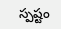స్పష్టం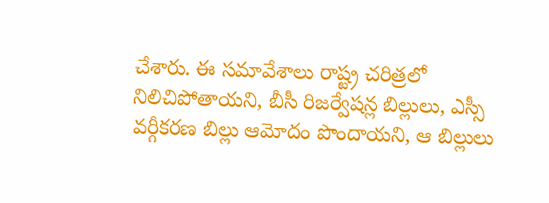చేశారు. ఈ సమావేశాలు రాష్ట్ర చరిత్రలో నిలిచిపోతాయని, బీసీ రిజర్వేషన్ల బిల్లులు, ఎస్సీ వర్గీకరణ బిల్లు ఆమోదం పొందాయని, ఆ బిల్లులు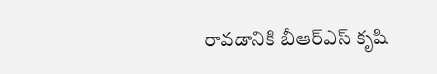రావడానికి బీఆర్ఎస్ కృషి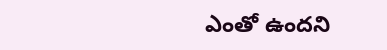ఎంతో ఉందని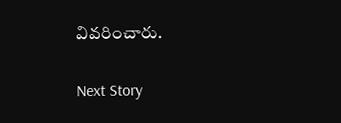వివరించారు.

Next Story